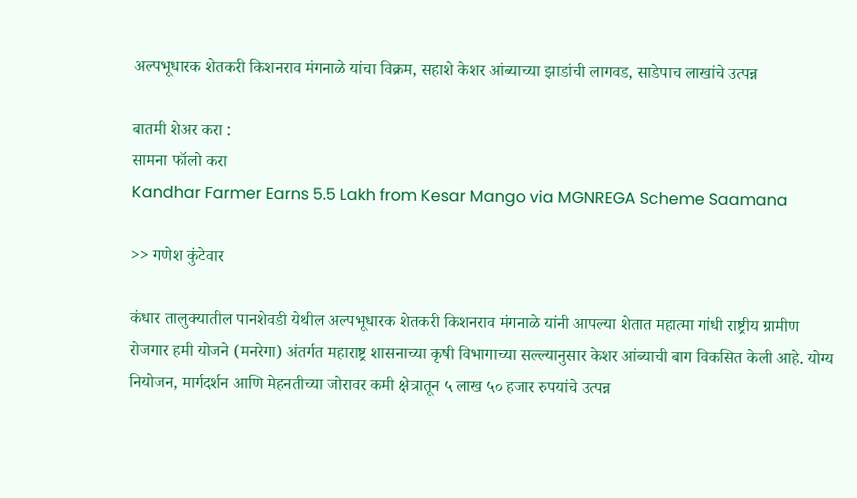अल्पभूधारक शेतकरी किशनराव मंगनाळे यांचा विक्रम, सहाशे केशर आंब्याच्या झाडांची लागवड, साडेपाच लाखांचे उत्पन्न

बातमी शेअर करा :
सामना फॉलो करा
Kandhar Farmer Earns 5.5 Lakh from Kesar Mango via MGNREGA Scheme Saamana

>> गणेश कुंटेवार

कंधार तालुक्यातील पानशेवडी येथील अल्पभूधारक शेतकरी किशनराव मंगनाळे यांनी आपल्या शेतात महात्मा गांधी राष्ट्रीय ग्रामीण रोजगार हमी योजने (मनरेगा) अंतर्गत महाराष्ट्र शासनाच्या कृषी विभागाच्या सल्ल्यानुसार केशर आंब्याची बाग विकसित केली आहे. योग्य नियोजन, मार्गदर्शन आणि मेहनतीच्या जोरावर कमी क्षेत्रातून ५ लाख ५० हजार रुपयांचे उत्पन्न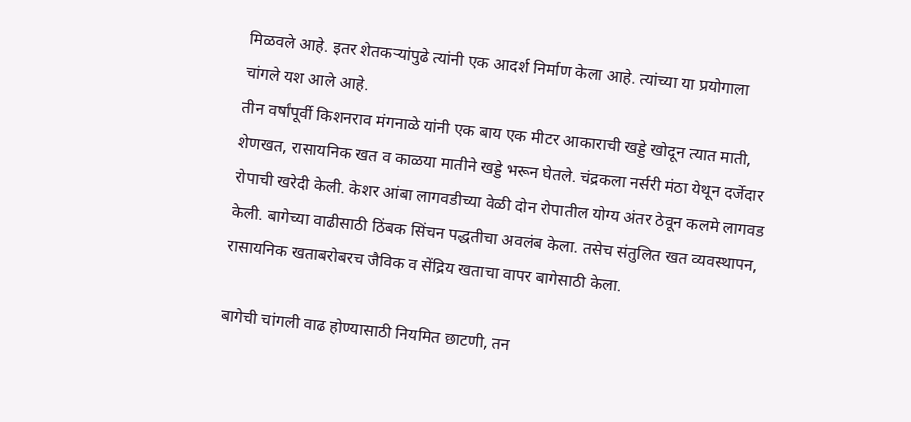मिळवले आहे. इतर शेतकर्‍यांपुढे त्यांनी एक आदर्श निर्माण केला आहे. त्यांच्या या प्रयोगाला चांगले यश आले आहे.
तीन वर्षांपूर्वी किशनराव मंगनाळे यांनी एक बाय एक मीटर आकाराची खड्डे खोदून त्यात माती, शेणखत, रासायनिक खत व काळया मातीने खड्डे भरून घेतले. चंद्रकला नर्सरी मंठा येथून दर्जेदार रोपाची खरेदी केली. केशर आंबा लागवडीच्या वेळी दोन रोपातील योग्य अंतर ठेवून कलमे लागवड केली. बागेच्या वाढीसाठी ठिंबक सिंचन पद्धतीचा अवलंब केला. तसेच संतुलित खत व्यवस्थापन, रासायनिक खताबरोबरच जैविक व सेंद्रिय खताचा वापर बागेसाठी केला.

बागेची चांगली वाढ होण्यासाठी नियमित छाटणी, तन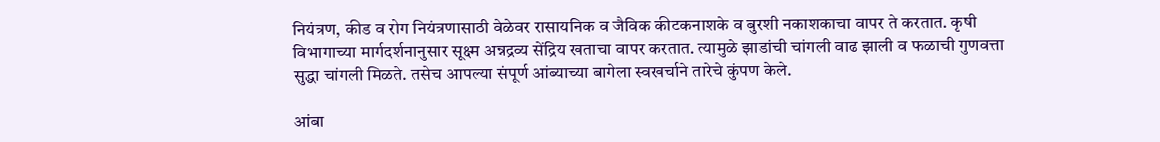नियंत्रण, कीड व रोग नियंत्रणासाठी वेळेवर रासायनिक व जैविक कीटकनाशके व बुरशी नकाशकाचा वापर ते करतात. कृषी विभागाच्या मार्गदर्शनानुसार सूक्ष्म अन्नद्रव्य सेंद्रिय खताचा वापर करतात. त्यामुळे झाडांची चांगली वाढ झाली व फळाची गुणवत्ता सुद्धा चांगली मिळते. तसेच आपल्या संपूर्ण आंब्याच्या बागेला स्वखर्चाने तारेचे कुंपण केले.

आंबा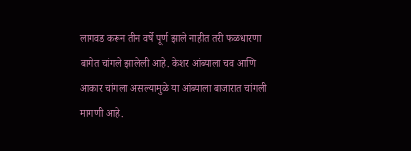लागवड करून तीन वर्षे पूर्ण झाले नाहीत तरी फळधारणा बागेत चांगले झालेली आहे. केशर आंब्याला चव आणि आकार चांगला असल्यामुळे या आंब्याला बाजारात चांगली मागणी आहे.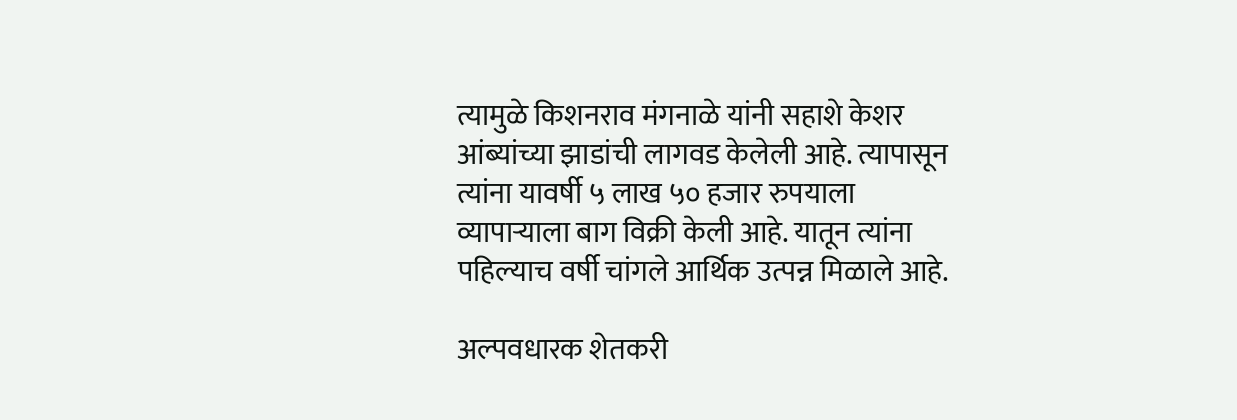त्यामुळे किशनराव मंगनाळे यांनी सहाशे केशर आंब्यांच्या झाडांची लागवड केलेली आहे. त्यापासून त्यांना यावर्षी ५ लाख ५० हजार रुपयाला व्यापार्‍याला बाग विक्री केली आहे. यातून त्यांना पहिल्याच वर्षी चांगले आर्थिक उत्पन्न मिळाले आहे.

अल्पवधारक शेतकरी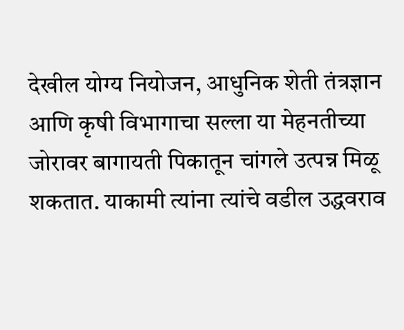देखील योग्य नियोजन, आधुनिक शेती तंत्रज्ञान आणि कृषी विभागाचा सल्ला या मेहनतीच्या जोरावर बागायती पिकातून चांगले उत्पन्न मिळू शकतात. याकामी त्यांना त्यांचे वडील उद्धवराव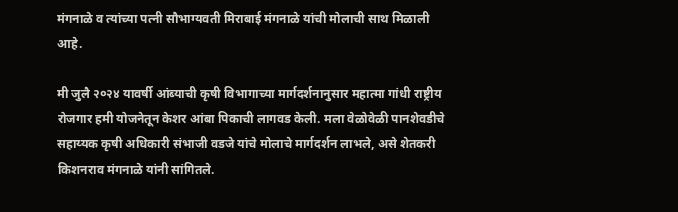मंगनाळे व त्यांच्या पत्नी सौभाग्यवती मिराबाई मंगनाळे यांची मोलाची साथ मिळाली आहे.

मी जुलै २०२४ यावर्षी आंब्याची कृषी विभागाच्या मार्गदर्शनानुसार महात्मा गांधी राष्ट्रीय रोजगार हमी योजनेतून केशर आंबा पिकाची लागवड केली. मला वेळोवेळी पानशेवडीचे सहाय्यक कृषी अधिकारी संभाजी वडजे यांचे मोलाचे मार्गदर्शन लाभले, असे शेतकरी  किशनराव मंगनाळे यांनी सांगितले.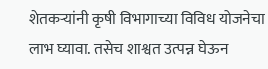शेतकर्‍यांनी कृषी विभागाच्या विविध योजनेचा लाभ घ्यावा. तसेच शाश्वत उत्पन्न घेऊन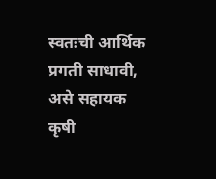स्वतःची आर्थिक प्रगती साधावी, असे सहायक कृषी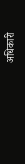अधिकारी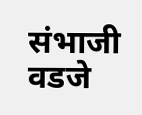संभाजी वडजे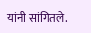यांनी सांगितले.